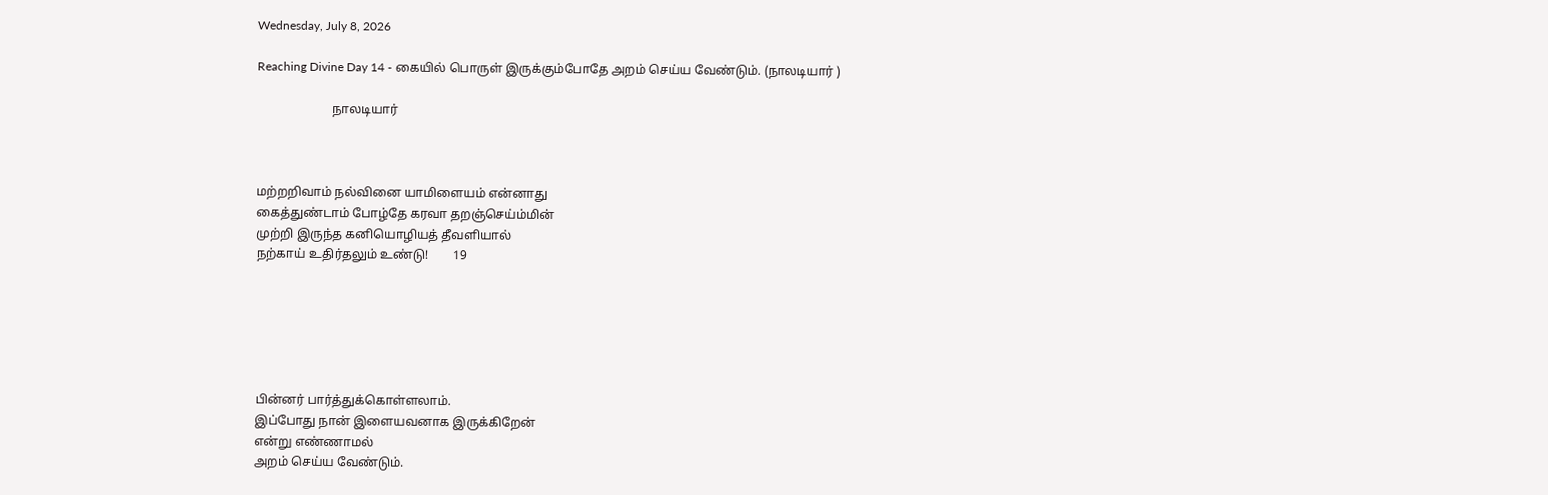Wednesday, July 8, 2026

Reaching Divine Day 14 - கையில் பொருள் இருக்கும்போதே அறம் செய்ய வேண்டும். (நாலடியார் )

                        நாலடியார்



மற்றறிவாம் நல்வினை யாமிளையம் என்னாது
கைத்துண்டாம் போழ்தே கரவா தறஞ்செய்ம்மின்
முற்றி இருந்த கனியொழியத் தீவளியால்
நற்காய் உதிர்தலும் உண்டு!        19






பின்னர் பார்த்துக்கொள்ளலாம்.
இப்போது நான் இளையவனாக இருக்கிறேன்
என்று எண்ணாமல்
அறம் செய்ய வேண்டும்.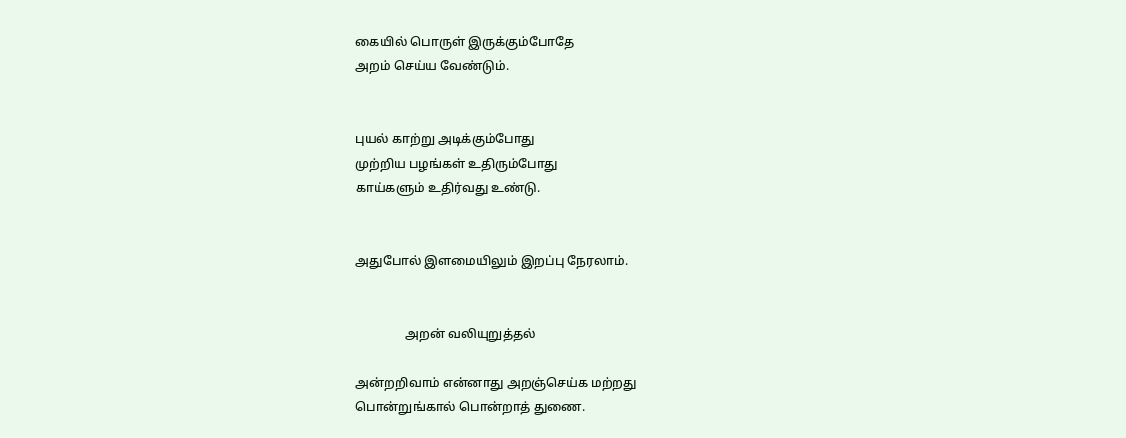கையில் பொருள் இருக்கும்போதே
அறம் செய்ய வேண்டும்.


புயல் காற்று அடிக்கும்போது
முற்றிய பழங்கள் உதிரும்போது
காய்களும் உதிர்வது உண்டு.


அதுபோல் இளமையிலும் இறப்பு நேரலாம்.


                அறன் வலியுறுத்தல்

அன்றறிவாம் என்னாது அறஞ்செய்க மற்றது
பொன்றுங்கால் பொன்றாத் துணை.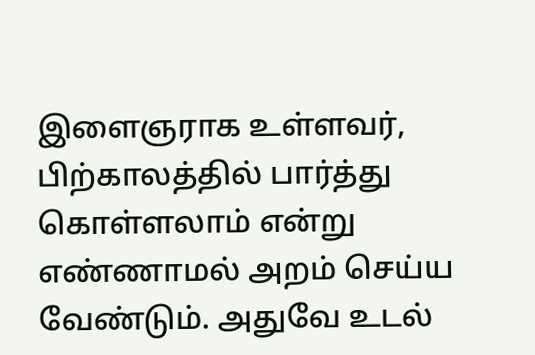இளைஞராக உள்ளவர், பிற்காலத்தில் பார்த்து கொள்ளலாம் என்று எண்ணாமல் அறம் செய்ய வேண்டும். அதுவே உடல்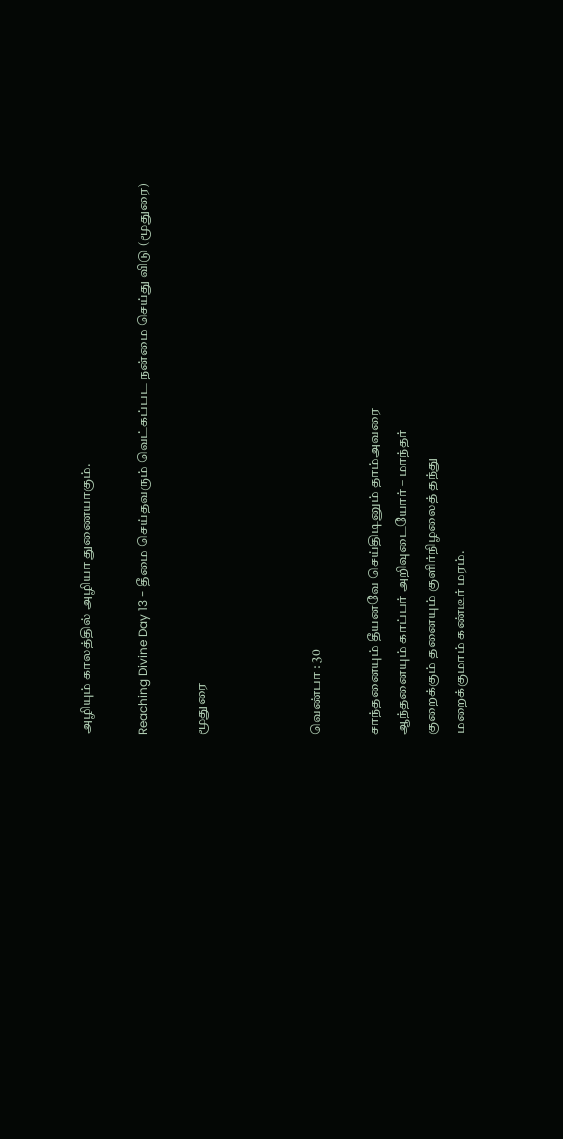அழியும் காலத்தில் அழியா துணையாகும்.

Reaching Divine Day 13 - தீமை செய்தவரும் வெட்கப்பட நன்மை செய்து விடு (மூதுரை)

மூதுரை



வெண்பா : 30

சாந்தனையும் தீயனவே செய்திடினும் தாம்அவரை
ஆந்தனையும் காப்பர் அறிவுடையோர் – மாந்தர்
குறைக்கும் தனையும் குளிர்நிழலைத் தந்து
மறைக்குமாம் கண்டீர் மரம்.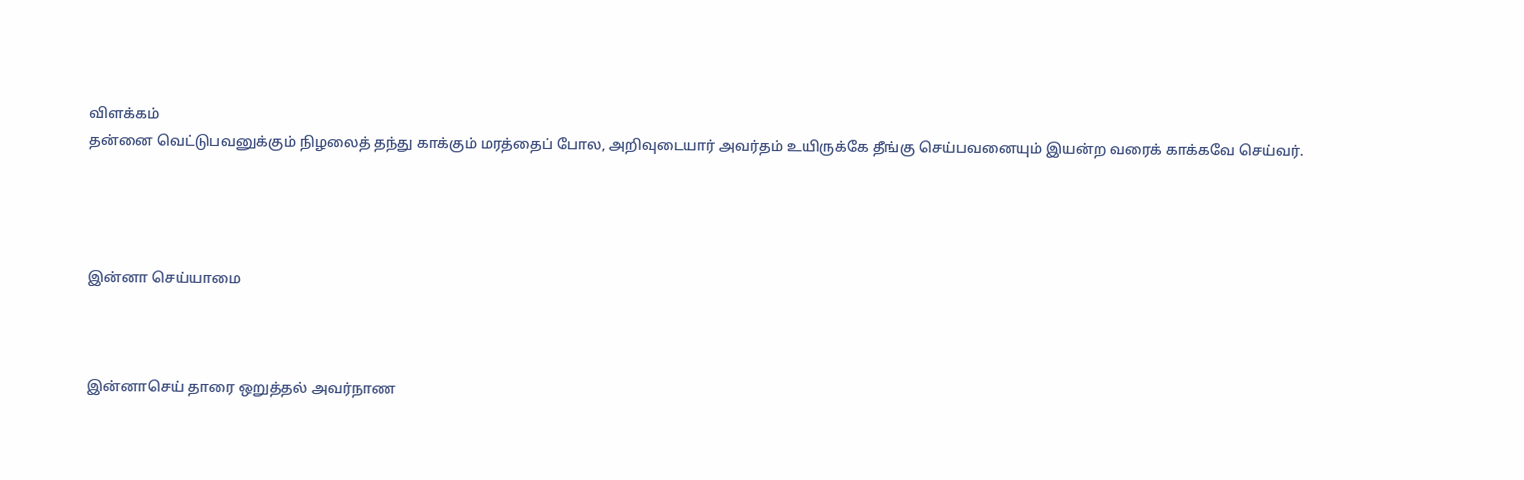விளக்கம்
தன்னை வெட்டுபவனுக்கும் நிழலைத் தந்து காக்கும் மரத்தைப் போல, அறிவுடையார் அவர்தம் உயிருக்கே தீங்கு செய்பவனையும் இயன்ற வரைக் காக்கவே செய்வர்.




இன்னா செய்யாமை



இன்னாசெய் தாரை ஒறுத்தல் அவர்நாண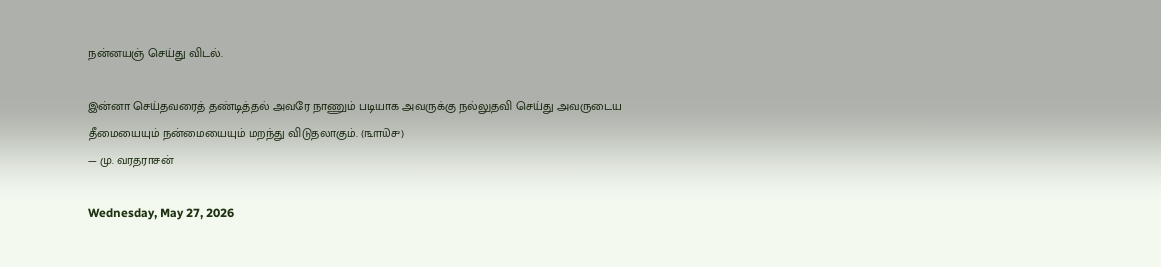நன்னயஞ் செய்து விடல்.

இன்னா செய்தவரைத் தண்டித்தல் அவரே நாணும் படியாக அவருக்கு நல்லுதவி செய்து அவருடைய தீமையையும் நன்மையையும் மறந்து விடுதலாகும். (௩௱௰௪)
— மு. வரதராசன்

Wednesday, May 27, 2026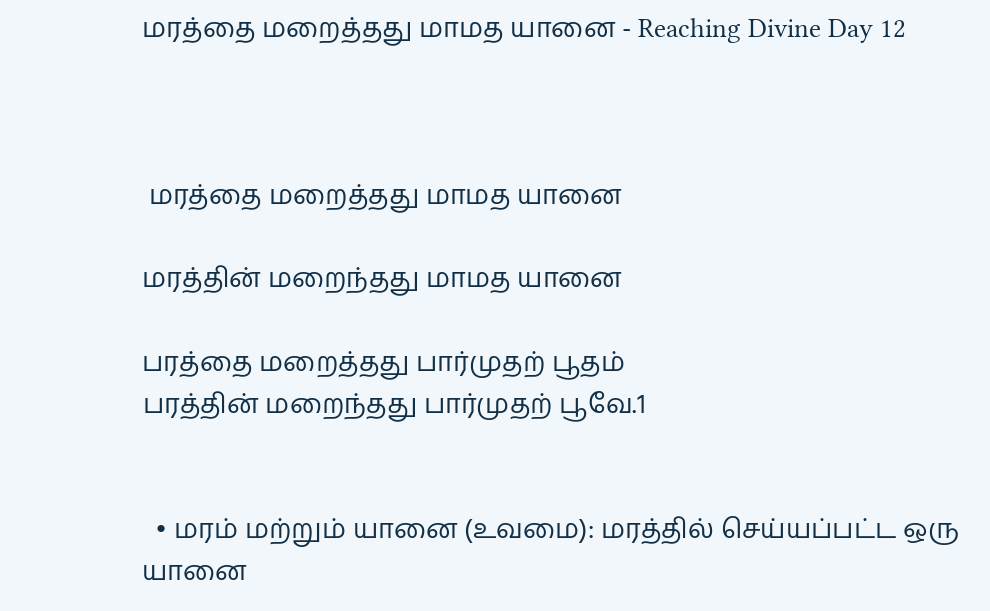மரத்தை மறைத்தது மாமத யானை - Reaching Divine Day 12



 மரத்தை மறைத்தது மாமத யானை

மரத்தின் மறைந்தது மாமத யானை

பரத்தை மறைத்தது பார்முதற் பூதம்
பரத்தின் மறைந்தது பார்முதற் பூவே.1


  • மரம் மற்றும் யானை (உவமை): மரத்தில் செய்யப்பட்ட ஒரு யானை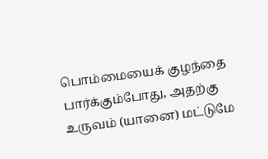பொம்மையைக் குழந்தை பார்க்கும்போது, அதற்கு உருவம் (யானை) மட்டுமே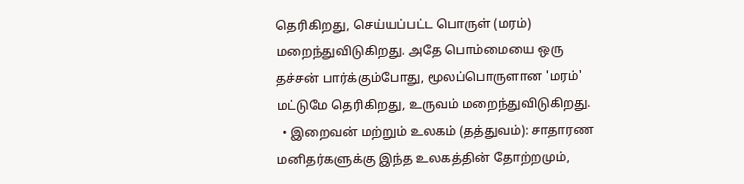தெரிகிறது, செய்யப்பட்ட பொருள் (மரம்) மறைந்துவிடுகிறது. அதே பொம்மையை ஒரு தச்சன் பார்க்கும்போது, மூலப்பொருளான 'மரம்' மட்டுமே தெரிகிறது, உருவம் மறைந்துவிடுகிறது.
  • இறைவன் மற்றும் உலகம் (தத்துவம்): சாதாரண மனிதர்களுக்கு இந்த உலகத்தின் தோற்றமும்,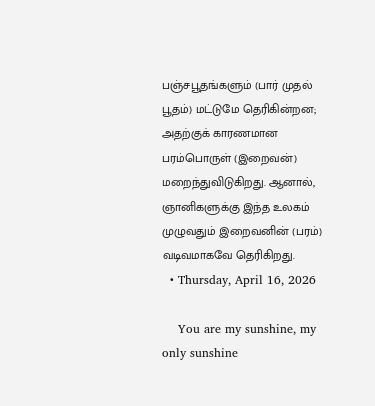பஞ்சபூதங்களும் (பார் முதல் பூதம்) மட்டுமே தெரிகின்றன; அதற்குக் காரணமான பரம்பொருள் (இறைவன்) மறைந்துவிடுகிறது. ஆனால், ஞானிகளுக்கு இந்த உலகம் முழுவதும் இறைவனின் (பரம்) வடிவமாகவே தெரிகிறது.
  • Thursday, April 16, 2026

    You are my sunshine, my only sunshine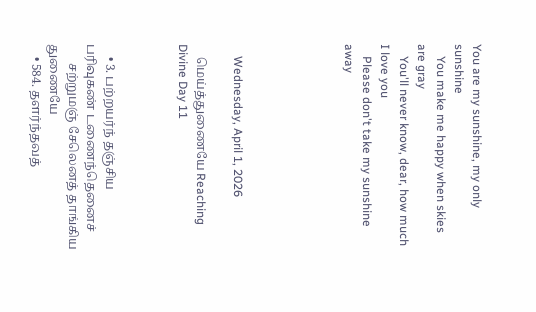You are my sunshine, my only sunshine
    You make me happy when skies are gray
    You'll never know, dear, how much I love you
    Please don't take my sunshine away





    Wednesday, April 1, 2026

    மெய்த்துணையே Reaching Divine Day 11



    • 3. பற்றயர்ந் தஞ்சிய பரிவுகண் டணைந்தெனைச்
      சற்றுமஞ் சேலெனத் தாங்கிய துணையே
    • 584. தளர்ந்தவத்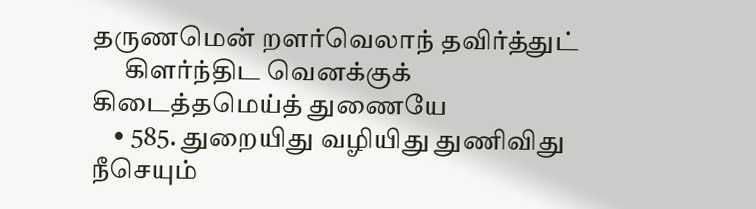தருணமென் றளர்வெலாந் தவிர்த்துட்
      கிளர்ந்திட வெனக்குக் கிடைத்தமெய்த் துணையே
    • 585. துறையிது வழியிது துணிவிது நீசெயும்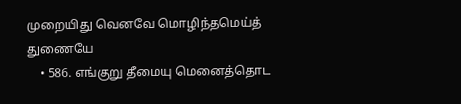முறையிது வெனவே மொழிந்தமெய்த் துணையே
    • 586. எங்குறு தீமையு மெனைத்தொட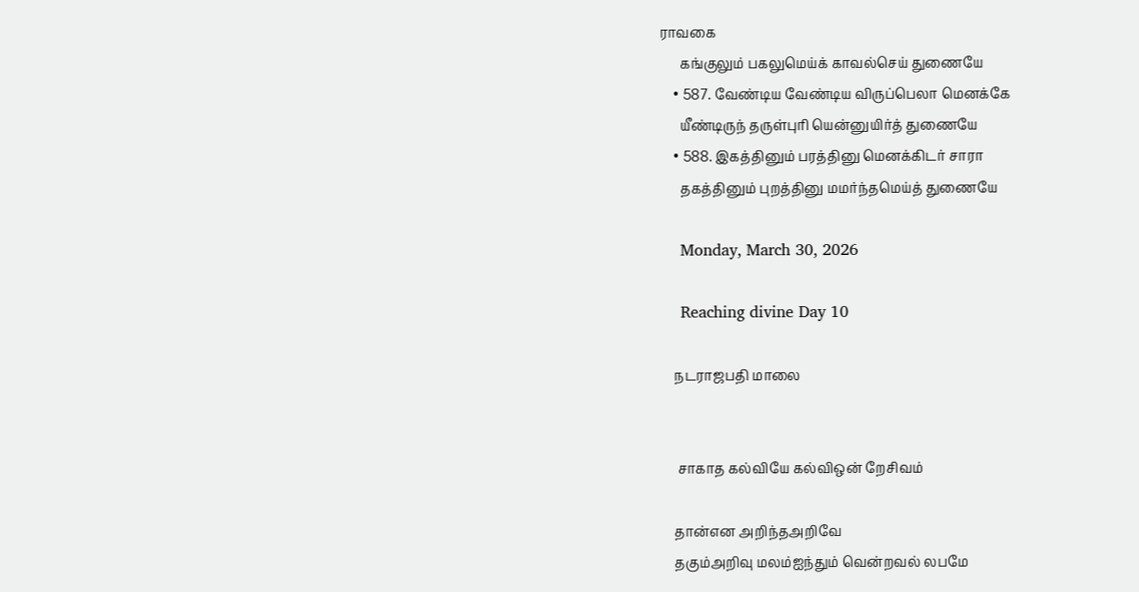ராவகை
      கங்குலும் பகலுமெய்க் காவல்செய் துணையே
    • 587. வேண்டிய வேண்டிய விருப்பெலா மெனக்கே
      யீண்டிருந் தருள்புரி யென்னுயிர்த் துணையே
    • 588. இகத்தினும் பரத்தினு மெனக்கிடர் சாரா
      தகத்தினும் புறத்தினு மமர்ந்தமெய்த் துணையே

    Monday, March 30, 2026

    Reaching divine Day 10

    நடராஜபதி மாலை


     சாகாத கல்வியே கல்விஒன் றேசிவம்

    தான்என அறிந்தஅறிவே
    தகும்அறிவு மலம்ஐந்தும் வென்றவல் லபமே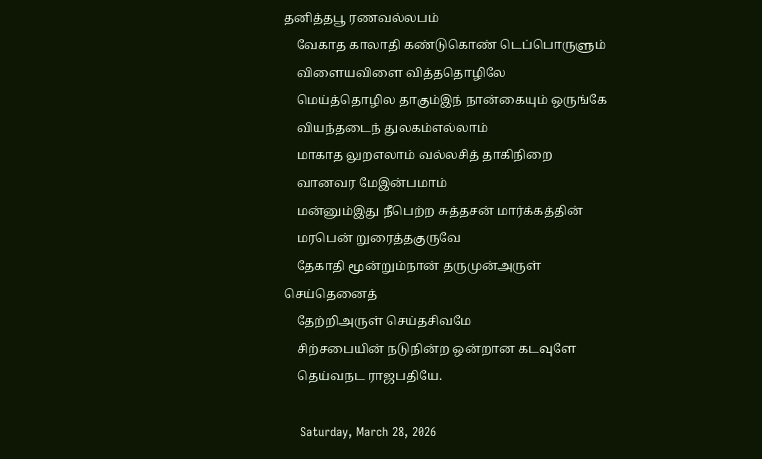தனித்தபூ ரணவல்லபம்
    வேகாத காலாதி கண்டுகொண் டெப்பொருளும்
    விளையவிளை வித்ததொழிலே
    மெய்த்தொழில தாகும்இந் நான்கையும் ஒருங்கே
    வியந்தடைந் துலகம்எல்லாம்
    மாகாத லுறஎலாம் வல்லசித் தாகிநிறை
    வானவர மேஇன்பமாம்
    மன்னும்இது நீபெற்ற சுத்தசன் மார்க்கத்தின்
    மரபென் றுரைத்தகுருவே
    தேகாதி மூன்றும்நான் தருமுன்அருள் செய்தெனைத்
    தேற்றிஅருள் செய்தசிவமே
    சிற்சபையின் நடுநின்ற ஒன்றான கடவுளே
    தெய்வநட ராஜபதியே.

    Saturday, March 28, 2026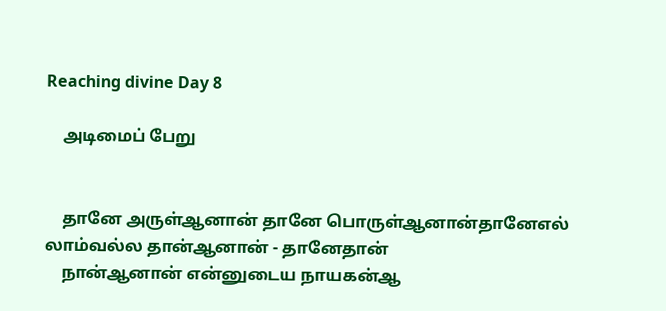Reaching divine Day 8

    அடிமைப் பேறு


    தானே அருள்ஆனான் தானே பொருள்ஆனான்தானேஎல் லாம்வல்ல தான்ஆனான் - தானேதான்
    நான்ஆனான் என்னுடைய நாயகன்ஆ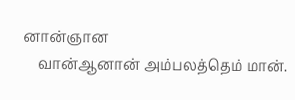னான்ஞான
    வான்ஆனான் அம்பலத்தெம் மான்.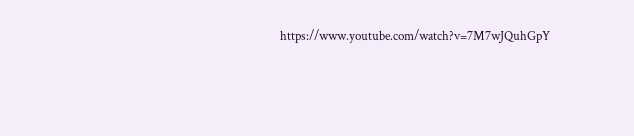https://www.youtube.com/watch?v=7M7wJQuhGpY